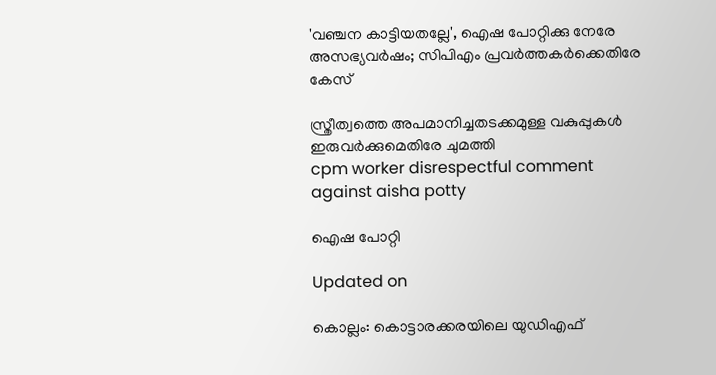'വഞ്ചന കാട്ടിയതല്ലേ', ഐഷ പോറ്റിക്കു നേരേ അസഭ്യവർഷം; സിപിഎം പ്രവർത്തകർക്കെതിരേ കേസ്

സ്ത്രീത്വത്തെ അപമാനിച്ചതടക്കമുള്ള വകുപ്പുകൾ ഇരുവർക്കുമെതിരേ ചുമത്തി
cpm worker disrespectful comment against aisha potty

ഐഷ പോറ്റി

Updated on

കൊല്ലം: കൊട്ടാരക്കരയിലെ യുഡിഎഫ്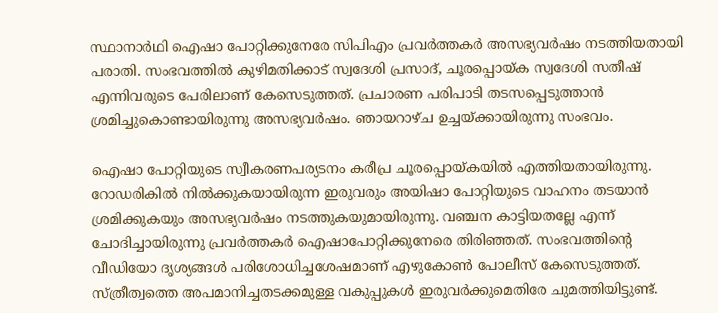സ്ഥാനാർഥി ഐഷാ പോറ്റിക്കുനേരേ സിപിഎം പ്രവർത്തകർ അസഭ്യവർഷം നടത്തിയതായി പരാതി. സംഭവത്തിൽ കുഴിമതിക്കാട് സ്വദേശി പ്രസാദ്, ചൂരപ്പൊയ്ക സ്വദേശി സതീഷ് എന്നിവരുടെ പേരിലാണ് കേസെടുത്തത്. പ്രചാരണ പരിപാടി തടസപ്പെടുത്താൻ ശ്രമിച്ചുകൊണ്ടായിരുന്നു അസഭ്യവർഷം. ഞായറാഴ്ച ഉച്ചയ്ക്കായിരുന്നു സംഭവം.

ഐഷാ പോറ്റിയുടെ സ്വീകരണപര്യടനം കരീപ്ര ചൂരപ്പൊയ്കയിൽ എത്തിയതായിരുന്നു. റോഡരികിൽ നിൽക്കുകയായിരുന്ന ഇരുവരും അയിഷാ പോറ്റിയുടെ വാഹനം തടയാൻ ശ്രമിക്കുകയും അസഭ്യവർഷം നടത്തുകയുമായിരുന്നു. വഞ്ചന കാട്ടിയതല്ലേ എന്ന് ചോദിച്ചായിരുന്നു പ്രവർത്തകർ ഐഷാപോറ്റിക്കുനേരെ തിരിഞ്ഞത്. സംഭവത്തിന്റെ വീഡിയോ ദൃശ്യങ്ങൾ പരിശോധിച്ചശേഷമാണ് എഴുകോൺ പോലീസ് കേസെടുത്തത്. സ്ത്രീത്വത്തെ അപമാനിച്ചതടക്കമുള്ള വകുപ്പുകൾ ഇരുവർക്കുമെതിരേ ചുമത്തിയിട്ടുണ്ട്.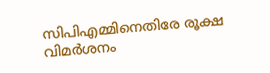സിപിഎമ്മിനെതിരേ രൂക്ഷ വിമർശനം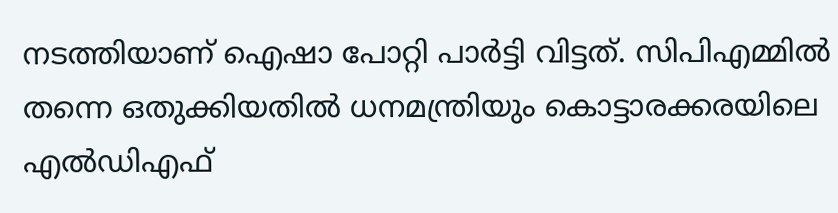നടത്തിയാണ് ഐഷാ പോറ്റി പാർട്ടി വിട്ടത്. സിപിഎമ്മിൽ തന്നെ ഒതുക്കിയതിൽ ധനമന്ത്രിയും കൊട്ടാരക്കരയിലെ എൽഡിഎഫ്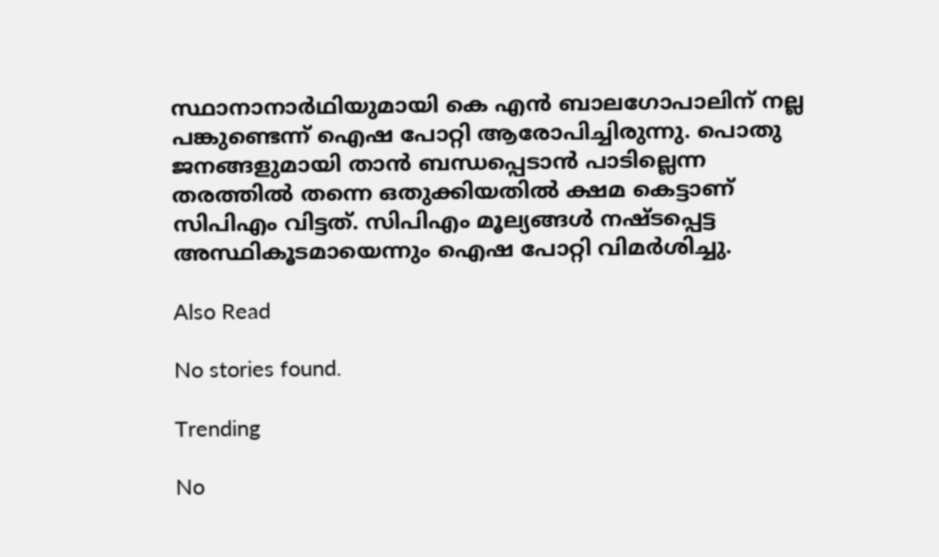സ്ഥാനാനാര്‍ഥിയുമായി കെ എൻ ബാലഗോപാലിന് നല്ല പങ്കുണ്ടെന്ന് ഐഷ പോറ്റി ആരോപിച്ചിരുന്നു. പൊതു ജനങ്ങളുമായി താൻ ബന്ധപ്പെടാൻ പാടില്ലെന്ന തരത്തിൽ തന്നെ ഒതുക്കിയതിൽ ക്ഷമ കെട്ടാണ് സിപിഎം വിട്ടത്. സിപിഎം മൂല്യങ്ങള്‍ നഷ്ടപ്പെട്ട അസ്ഥികൂടമായെന്നും ഐഷ പോറ്റി വിമര്‍ശിച്ചു.

Also Read

No stories found.

Trending

No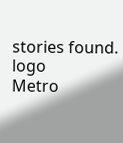stories found.
logo
Metro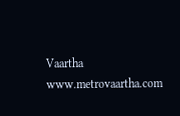Vaartha
www.metrovaartha.com